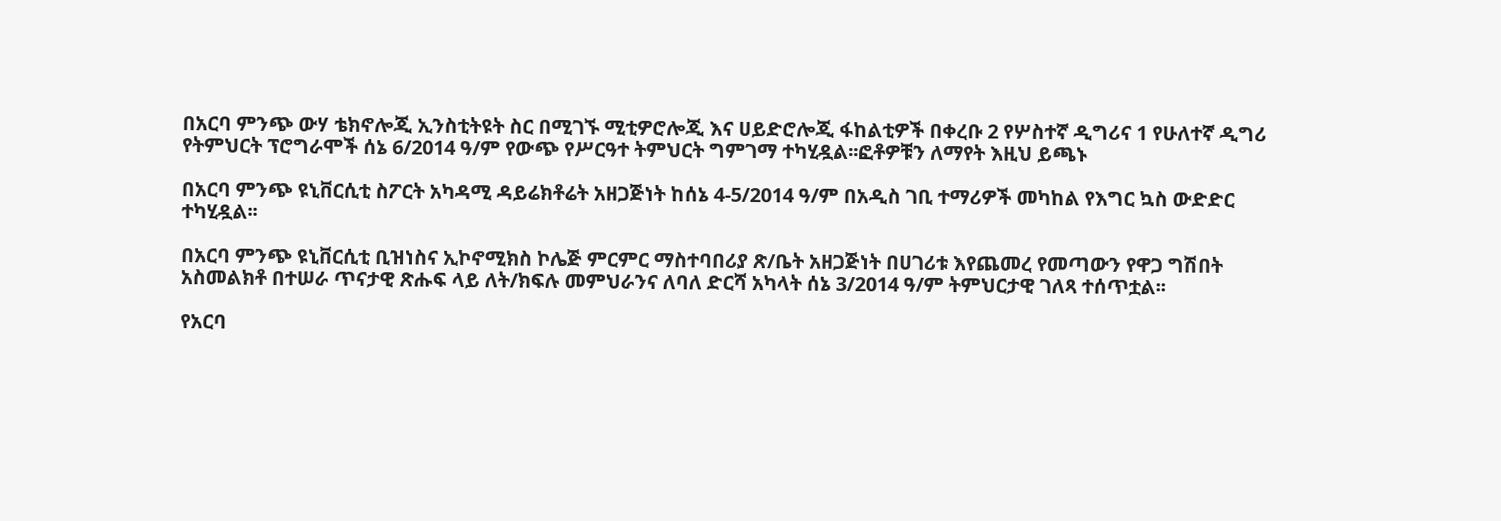በአርባ ምንጭ ውሃ ቴክኖሎጂ ኢንስቲትዩት ስር በሚገኙ ሚቲዎሮሎጂ እና ሀይድሮሎጂ ፋከልቲዎች በቀረቡ 2 የሦስተኛ ዲግሪና 1 የሁለተኛ ዲግሪ የትምህርት ፕሮግራሞች ሰኔ 6/2014 ዓ/ም የውጭ የሥርዓተ ትምህርት ግምገማ ተካሂዷል፡፡ፎቶዎቹን ለማየት እዚህ ይጫኑ

በአርባ ምንጭ ዩኒቨርሲቲ ስፖርት አካዳሚ ዳይሬክቶሬት አዘጋጅነት ከሰኔ 4-5/2014 ዓ/ም በአዲስ ገቢ ተማሪዎች መካከል የእግር ኳስ ውድድር ተካሂዷል፡፡

በአርባ ምንጭ ዩኒቨርሲቲ ቢዝነስና ኢኮኖሚክስ ኮሌጅ ምርምር ማስተባበሪያ ጽ/ቤት አዘጋጅነት በሀገሪቱ እየጨመረ የመጣውን የዋጋ ግሽበት አስመልክቶ በተሠራ ጥናታዊ ጽሑፍ ላይ ለት/ክፍሉ መምህራንና ለባለ ድርሻ አካላት ሰኔ 3/2014 ዓ/ም ትምህርታዊ ገለጻ ተሰጥቷል፡፡

የአርባ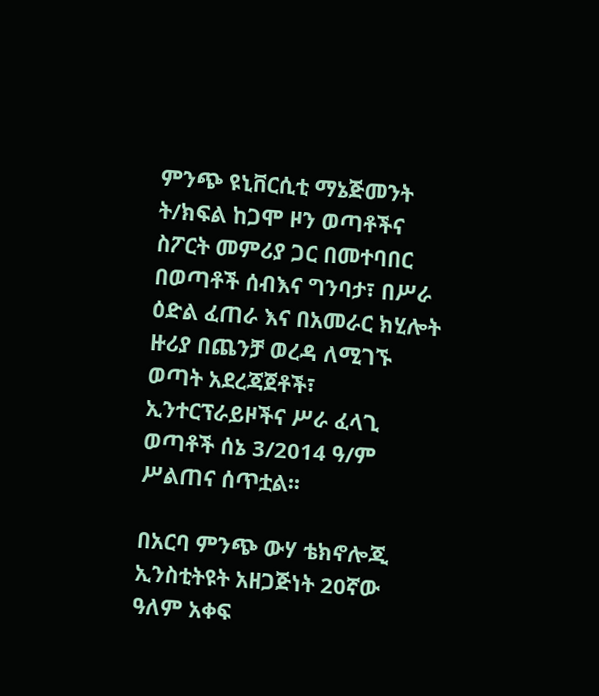ምንጭ ዩኒቨርሲቲ ማኔጅመንት ት/ክፍል ከጋሞ ዞን ወጣቶችና ስፖርት መምሪያ ጋር በመተባበር በወጣቶች ሰብእና ግንባታ፣ በሥራ ዕድል ፈጠራ እና በአመራር ክሂሎት ዙሪያ በጨንቻ ወረዳ ለሚገኙ ወጣት አደረጃጀቶች፣ ኢንተርፕራይዞችና ሥራ ፈላጊ ወጣቶች ሰኔ 3/2014 ዓ/ም ሥልጠና ሰጥቷል፡፡

በአርባ ምንጭ ውሃ ቴክኖሎጂ ኢንስቲትዩት አዘጋጅነት 20ኛው ዓለም አቀፍ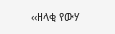‹‹ዘላቂ የውሃ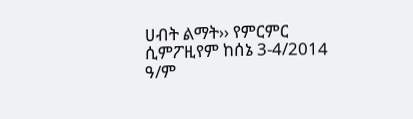ሀብት ልማት›› የምርምር ሲምፖዚየም ከሰኔ 3-4/2014 ዓ/ም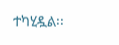ተካሂዷል፡፡